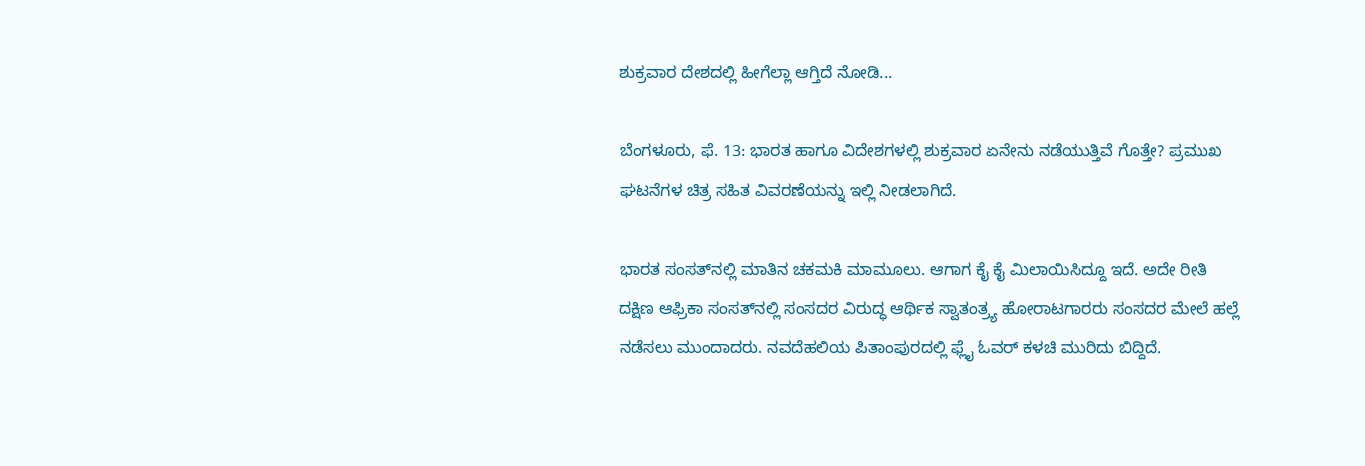ಶುಕ್ರವಾರ ದೇಶದಲ್ಲಿ ಹೀಗೆಲ್ಲಾ ಆಗ್ತಿದೆ ನೋಡಿ...

ಬೆಂಗಳೂರು, ಫೆ. 13: ಭಾರತ ಹಾಗೂ ವಿದೇಶಗಳಲ್ಲಿ ಶುಕ್ರವಾರ ಏನೇನು ನಡೆಯುತ್ತಿವೆ ಗೊತ್ತೇ? ಪ್ರಮುಖ ಘಟನೆಗಳ ಚಿತ್ರ ಸಹಿತ ವಿವರಣೆಯನ್ನು ಇಲ್ಲಿ ನೀಡಲಾಗಿದೆ.

ಭಾರತ ಸಂಸತ್‌ನಲ್ಲಿ ಮಾತಿನ ಚಕಮಕಿ ಮಾಮೂಲು. ಆಗಾಗ ಕೈ ಕೈ ಮಿಲಾಯಿಸಿದ್ದೂ ಇದೆ. ಅದೇ ರೀತಿ ದಕ್ಷಿಣ ಆಫ್ರಿಕಾ ಸಂಸತ್‌ನಲ್ಲಿ ಸಂಸದರ ವಿರುದ್ಧ ಆರ್ಥಿಕ ಸ್ವಾತಂತ್ರ್ಯ ಹೋರಾಟಗಾರರು ಸಂಸದರ ಮೇಲೆ ಹಲ್ಲೆ ನಡೆಸಲು ಮುಂದಾದರು. ನವದೆಹಲಿಯ ಪಿತಾಂಪುರದಲ್ಲಿ ಫ್ಲೈ ಓವರ್‌ ಕಳಚಿ ಮುರಿದು ಬಿದ್ದಿದೆ.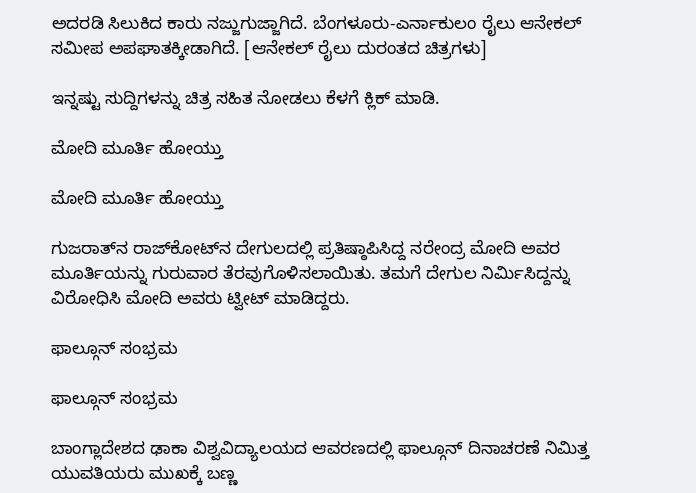ಅದರಡಿ ಸಿಲುಕಿದ ಕಾರು ನಜ್ಜುಗುಜ್ಜಾಗಿದೆ. ಬೆಂಗಳೂರು-ಎರ್ನಾಕುಲಂ ರೈಲು ಆನೇಕಲ್ ಸಮೀಪ ಅಪಘಾತಕ್ಕೀಡಾಗಿದೆ. [ಆನೇಕಲ್ ರೈಲು ದುರಂತದ ಚಿತ್ರಗಳು]

ಇನ್ನಷ್ಟು ಸುದ್ದಿಗಳನ್ನು ಚಿತ್ರ ಸಹಿತ ನೋಡಲು ಕೆಳಗೆ ಕ್ಲಿಕ್ ಮಾಡಿ.

ಮೋದಿ ಮೂರ್ತಿ ಹೋಯ್ತು

ಮೋದಿ ಮೂರ್ತಿ ಹೋಯ್ತು

ಗುಜರಾತ್‌ನ ರಾಜ್‌ಕೋಟ್‌ನ ದೇಗುಲದಲ್ಲಿ ಪ್ರತಿಷ್ಠಾಪಿಸಿದ್ದ ನರೇಂದ್ರ ಮೋದಿ ಅವರ ಮೂರ್ತಿಯನ್ನು ಗುರುವಾರ ತೆರವುಗೊಳಿಸಲಾಯಿತು. ತಮಗೆ ದೇಗುಲ ನಿರ್ಮಿಸಿದ್ದನ್ನು ವಿರೋಧಿಸಿ ಮೋದಿ ಅವರು ಟ್ವೀಟ್ ಮಾಡಿದ್ದರು.

ಫಾಲ್ಗೂನ್ ಸಂಭ್ರಮ

ಫಾಲ್ಗೂನ್ ಸಂಭ್ರಮ

ಬಾಂಗ್ಲಾದೇಶದ ಢಾಕಾ ವಿಶ್ವವಿದ್ಯಾಲಯದ ಆವರಣದಲ್ಲಿ ಫಾಲ್ಗೂನ್ ದಿನಾಚರಣೆ ನಿಮಿತ್ತ ಯುವತಿಯರು ಮುಖಕ್ಕೆ ಬಣ್ಣ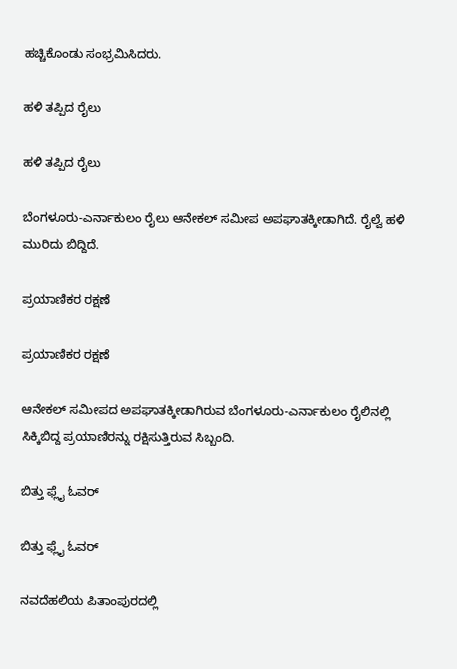ಹಚ್ಚಿಕೊಂಡು ಸಂಭ್ರಮಿಸಿದರು.

ಹಳಿ ತಪ್ಪಿದ ರೈಲು

ಹಳಿ ತಪ್ಪಿದ ರೈಲು

ಬೆಂಗಳೂರು-ಎರ್ನಾಕುಲಂ ರೈಲು ಆನೇಕಲ್ ಸಮೀಪ ಅಪಘಾತಕ್ಕೀಡಾಗಿದೆ. ರೈಲ್ವೆ ಹಳಿ ಮುರಿದು ಬಿದ್ದಿದೆ.

ಪ್ರಯಾಣಿಕರ ರಕ್ಷಣೆ

ಪ್ರಯಾಣಿಕರ ರಕ್ಷಣೆ

ಆನೇಕಲ್ ಸಮೀಪದ ಅಪಘಾತಕ್ಕೀಡಾಗಿರುವ ಬೆಂಗಳೂರು-ಎರ್ನಾಕುಲಂ ರೈಲಿನಲ್ಲಿ ಸಿಕ್ಕಿಬಿದ್ದ ಪ್ರಯಾಣಿರನ್ನು ರಕ್ಷಿಸುತ್ತಿರುವ ಸಿಬ್ಬಂದಿ.

ಬಿತ್ತು ಫ್ಲೈ ಓವರ್

ಬಿತ್ತು ಫ್ಲೈ ಓವರ್

ನವದೆಹಲಿಯ ಪಿತಾಂಪುರದಲ್ಲಿ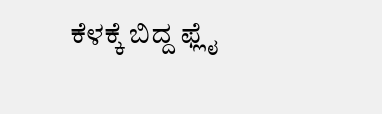ಕೆಳಕ್ಕೆ ಬಿದ್ದ ಫ್ಲೈ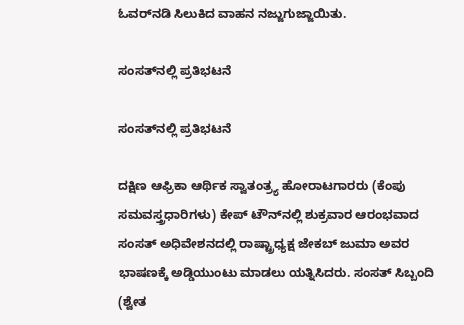ಓವರ್‌ನಡಿ ಸಿಲುಕಿದ ವಾಹನ ನಜ್ಜುಗುಜ್ಜಾಯಿತು.

ಸಂಸತ್‌ನಲ್ಲಿ ಪ್ರತಿಭಟನೆ

ಸಂಸತ್‌ನಲ್ಲಿ ಪ್ರತಿಭಟನೆ

ದಕ್ಷಿಣ ಆಫ್ರಿಕಾ ಆರ್ಥಿಕ ಸ್ವಾತಂತ್ರ್ಯ ಹೋರಾಟಗಾರರು (ಕೆಂಪು ಸಮವಸ್ತ್ರಧಾರಿಗಳು) ಕೇಪ್‌ ಟೌನ್‌ನಲ್ಲಿ ಶುಕ್ರವಾರ ಆರಂಭವಾದ ಸಂಸತ್ ಅಧಿವೇಶನದಲ್ಲಿ ರಾಷ್ಟ್ರಾಧ್ಯಕ್ಷ ಜೇಕಬ್ ಜುಮಾ ಅವರ ಭಾಷಣಕ್ಕೆ ಅಡ್ಡಿಯುಂಟು ಮಾಡಲು ಯತ್ನಿಸಿದರು. ಸಂಸತ್ ಸಿಬ್ಬಂದಿ (ಶ್ವೇತ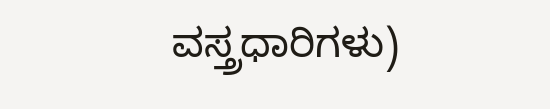ವಸ್ತ್ರಧಾರಿಗಳು)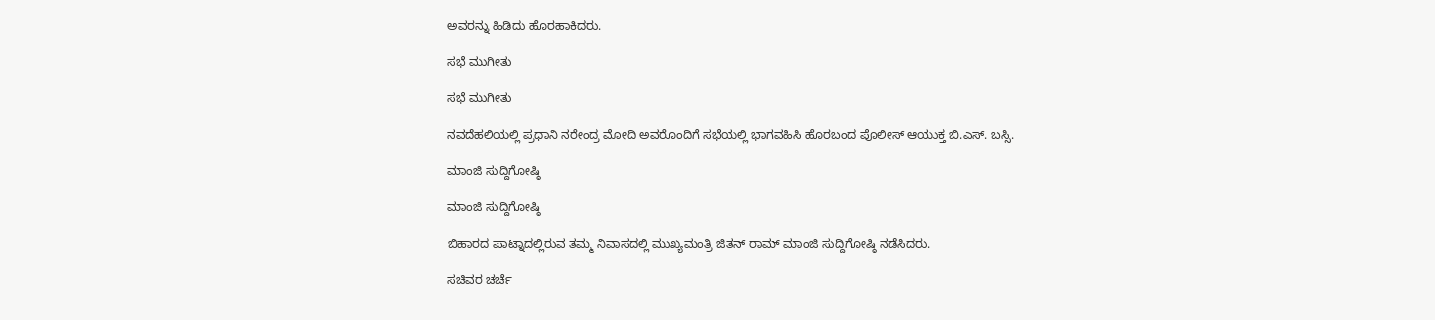ಅವರನ್ನು ಹಿಡಿದು ಹೊರಹಾಕಿದರು.

ಸಭೆ ಮುಗೀತು

ಸಭೆ ಮುಗೀತು

ನವದೆಹಲಿಯಲ್ಲಿ ಪ್ರಧಾನಿ ನರೇಂದ್ರ ಮೋದಿ ಅವರೊಂದಿಗೆ ಸಭೆಯಲ್ಲಿ ಭಾಗವಹಿಸಿ ಹೊರಬಂದ ಪೊಲೀಸ್ ಆಯುಕ್ತ ಬಿ.ಎಸ್. ಬಸ್ಸಿ.

ಮಾಂಜಿ ಸುದ್ದಿಗೋಷ್ಠಿ

ಮಾಂಜಿ ಸುದ್ದಿಗೋಷ್ಠಿ

ಬಿಹಾರದ ಪಾಟ್ನಾದಲ್ಲಿರುವ ತಮ್ಮ ನಿವಾಸದಲ್ಲಿ ಮುಖ್ಯಮಂತ್ರಿ ಜಿತನ್ ರಾಮ್ ಮಾಂಜಿ ಸುದ್ದಿಗೋಷ್ಠಿ ನಡೆಸಿದರು.

ಸಚಿವರ ಚರ್ಚೆ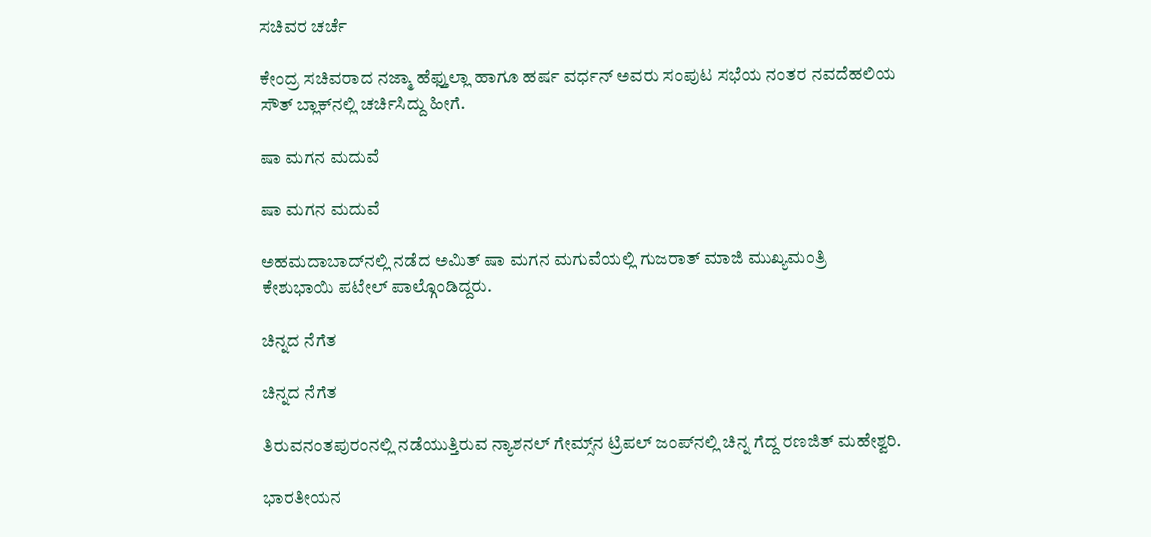ಸಚಿವರ ಚರ್ಚೆ

ಕೇಂದ್ರ ಸಚಿವರಾದ ನಜ್ಮಾ ಹೆಫ್ತುಲ್ಲಾ ಹಾಗೂ ಹರ್ಷ ವರ್ಧನ್ ಅವರು ಸಂಪುಟ ಸಭೆಯ ನಂತರ ನವದೆಹಲಿಯ ಸೌತ್ ಬ್ಲಾಕ್‌ನಲ್ಲಿ ಚರ್ಚಿಸಿದ್ದು ಹೀಗೆ.

ಷಾ ಮಗನ ಮದುವೆ

ಷಾ ಮಗನ ಮದುವೆ

ಅಹಮದಾಬಾದ್‌ನಲ್ಲಿ ನಡೆದ ಅಮಿತ್ ಷಾ ಮಗನ ಮಗುವೆಯಲ್ಲಿ ಗುಜರಾತ್ ಮಾಜಿ ಮುಖ್ಯಮಂತ್ರಿ ಕೇಶುಭಾಯಿ ಪಟೇಲ್ ಪಾಲ್ಗೊಂಡಿದ್ದರು.

ಚಿನ್ನದ ನೆಗೆತ

ಚಿನ್ನದ ನೆಗೆತ

ತಿರುವನಂತಪುರಂನಲ್ಲಿ ನಡೆಯುತ್ತಿರುವ ನ್ಯಾಶನಲ್ ಗೇಮ್ಸ್‌ನ ಟ್ರಿಪಲ್ ಜಂಪ್‌ನಲ್ಲಿ ಚಿನ್ನ ಗೆದ್ದ ರಣಜಿತ್ ಮಹೇಶ್ವರಿ.

ಭಾರತೀಯನ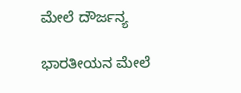ಮೇಲೆ ದೌರ್ಜನ್ಯ

ಭಾರತೀಯನ ಮೇಲೆ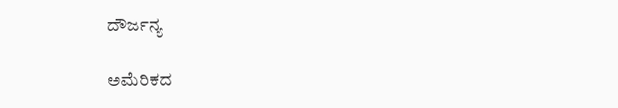ದೌರ್ಜನ್ಯ

ಅಮೆರಿಕದ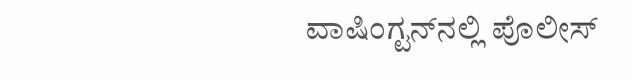ವಾಷಿಂಗ್ಟನ್‌ನಲ್ಲಿ ಪೊಲೀಸ್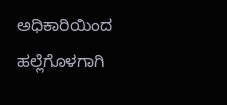ಅಧಿಕಾರಿಯಿಂದ ಹಲ್ಲೆಗೊಳಗಾಗಿ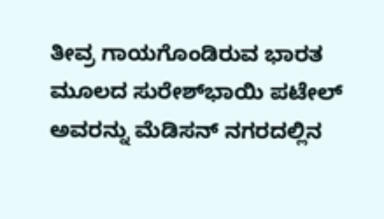ತೀವ್ರ ಗಾಯಗೊಂಡಿರುವ ಭಾರತ ಮೂಲದ ಸುರೇಶ್‌ಭಾಯಿ ಪಟೇಲ್ ಅವರನ್ನು ಮೆಡಿಸನ್‌ ನಗರದಲ್ಲಿನ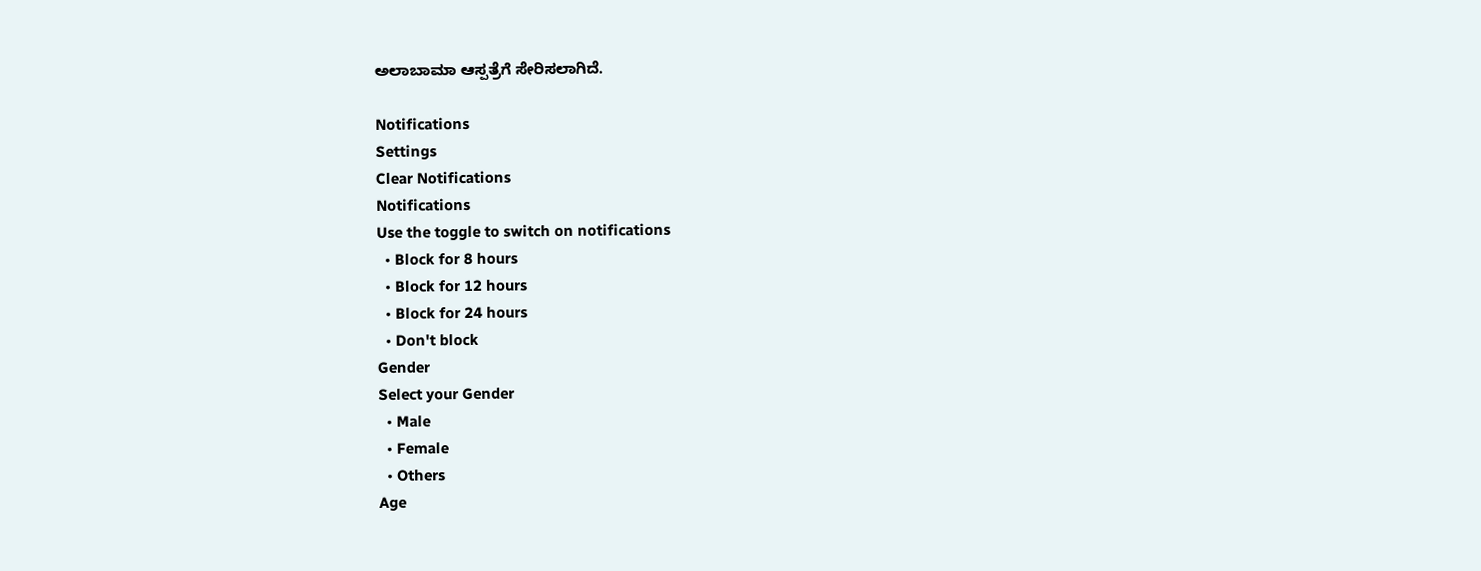ಅಲಾಬಾಮಾ ಆಸ್ಪತ್ರೆಗೆ ಸೇರಿಸಲಾಗಿದೆ.

Notifications
Settings
Clear Notifications
Notifications
Use the toggle to switch on notifications
  • Block for 8 hours
  • Block for 12 hours
  • Block for 24 hours
  • Don't block
Gender
Select your Gender
  • Male
  • Female
  • Others
Age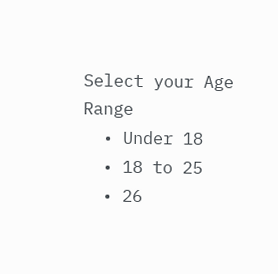Select your Age Range
  • Under 18
  • 18 to 25
  • 26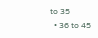to 35
  • 36 to 45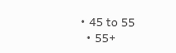• 45 to 55
  • 55+